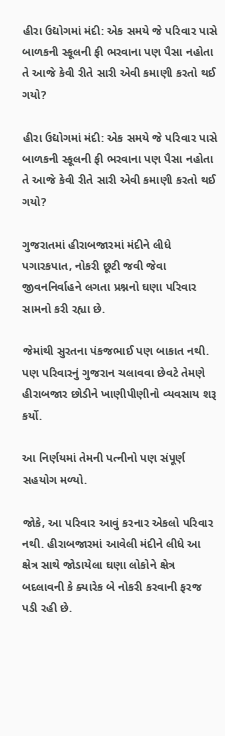હીરા ઉદ્યોગમાં મંદી: એક સમયે જે પરિવાર પાસે બાળકની સ્કૂલની ફી ભરવાના પણ પૈસા નહોતા તે આજે કેવી રીતે સારી એવી કમાણી કરતો થઈ ગયો?

હીરા ઉદ્યોગમાં મંદી: એક સમયે જે પરિવાર પાસે બાળકની સ્કૂલની ફી ભરવાના પણ પૈસા નહોતા તે આજે કેવી રીતે સારી એવી કમાણી કરતો થઈ ગયો?

ગુજરાતમાં હીરાબજારમાં મંદીને લીધે પગારકપાત, નોકરી છૂટી જવી જેવા જીવનનિર્વાહને લગતા પ્રશ્નનો ઘણા પરિવાર સામનો કરી રહ્યા છે.

જેમાંથી સુરતના પંકજભાઈ પણ બાકાત નથી. પણ પરિવારનું ગુજરાન ચલાવવા છેવટે તેમણે હીરાબજાર છોડીને ખાણીપીણીનો વ્યવસાય શરૂ કર્યો.

આ નિર્ણયમાં તેમની પત્નીનો પણ સંપૂર્ણ સહયોગ મળ્યો.

જોકે, આ પરિવાર આવું કરનાર એકલો પરિવાર નથી. હીરાબજારમાં આવેલી મંદીને લીધે આ ક્ષેત્ર સાથે જોડાયેલા ઘણા લોકોને ક્ષેત્ર બદલાવની કે ક્યારેક બે નોકરી કરવાની ફરજ પડી રહી છે.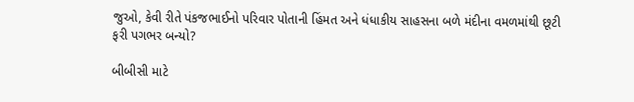જુઓ, કેવી રીતે પંકજભાઈનો પરિવાર પોતાની હિંમત અને ધંધાકીય સાહસના બળે મંદીના વમળમાંથી છૂટી ફરી પગભર બન્યો?

બીબીસી માટે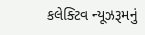કલેક્ટિવ ન્યૂઝરૂમનું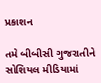પ્રકાશન

તમે બીબીસી ગુજરાતીને સોશિયલ મીડિયામાં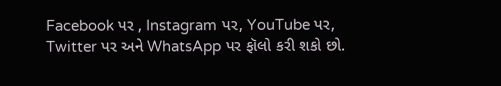Facebook પર , Instagram પર, YouTube પર, Twitter પર અને WhatsApp પર ફૉલો કરી શકો છો.